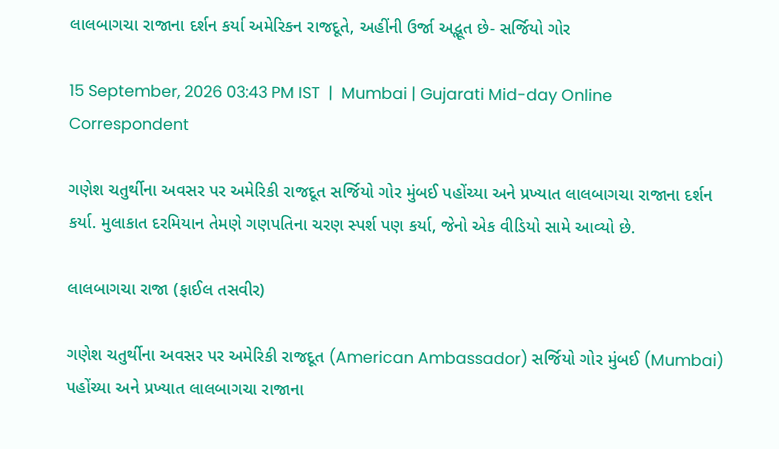લાલબાગચા રાજાના દર્શન કર્યા અમેરિકન રાજદૂતે, અહીંની ઉર્જા અદ્ભૂત છે- સર્જિયો ગોર

15 September, 2026 03:43 PM IST  |  Mumbai | Gujarati Mid-day Online Correspondent

ગણેશ ચતુર્થીના અવસર પર અમેરિકી રાજદૂત સર્જિયો ગોર મુંબઈ પહોંચ્યા અને પ્રખ્યાત લાલબાગચા રાજાના દર્શન કર્યા. મુલાકાત દરમિયાન તેમણે ગણપતિના ચરણ સ્પર્શ પણ કર્યા, જેનો એક વીડિયો સામે આવ્યો છે.

લાલબાગચા રાજા (ફાઈલ તસવીર)

ગણેશ ચતુર્થીના અવસર પર અમેરિકી રાજદૂત (American Ambassador) સર્જિયો ગોર મુંબઈ (Mumbai) પહોંચ્યા અને પ્રખ્યાત લાલબાગચા રાજાના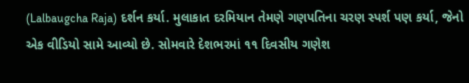(Lalbaugcha Raja) દર્શન કર્યા. મુલાકાત દરમિયાન તેમણે ગણપતિના ચરણ સ્પર્શ પણ કર્યા, જેનો એક વીડિયો સામે આવ્યો છે. સોમવારે દેશભરમાં ૧૧ દિવસીય ગણેશ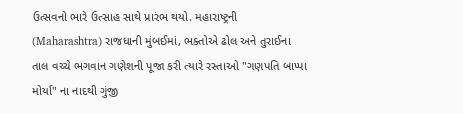ઉત્સવનો ભારે ઉત્સાહ સાથે પ્રારંભ થયો. મહારાષ્ટ્રની (Maharashtra) રાજધાની મુંબઈમાં, ભક્તોએ ઢોલ અને તુરાઈના તાલ વચ્ચે ભગવાન ગણેશની પૂજા કરી ત્યારે રસ્તાઓ "ગણપતિ બાપ્પા મોર્યા" ના નાદથી ગુંજી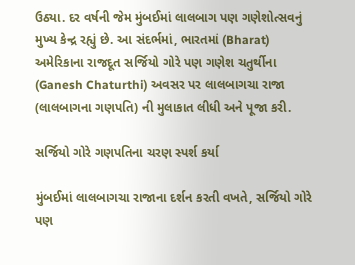ઉઠ્યા. દર વર્ષની જેમ મુંબઈમાં લાલબાગ પણ ગણેશોત્સવનું મુખ્ય કેન્દ્ર રહ્યું છે. આ સંદર્ભમાં, ભારતમાં (Bharat) અમેરિકાના રાજદૂત સર્જિયો ગોરે પણ ગણેશ ચતુર્થીના (Ganesh Chaturthi) અવસર પર લાલબાગચા રાજા (લાલબાગના ગણપતિ) ની મુલાકાત લીધી અને પૂજા કરી.

સર્જિયો ગોરે ગણપતિના ચરણ સ્પર્શ કર્યા

મુંબઈમાં લાલબાગચા રાજાના દર્શન કરતી વખતે, સર્જિયો ગોરે પણ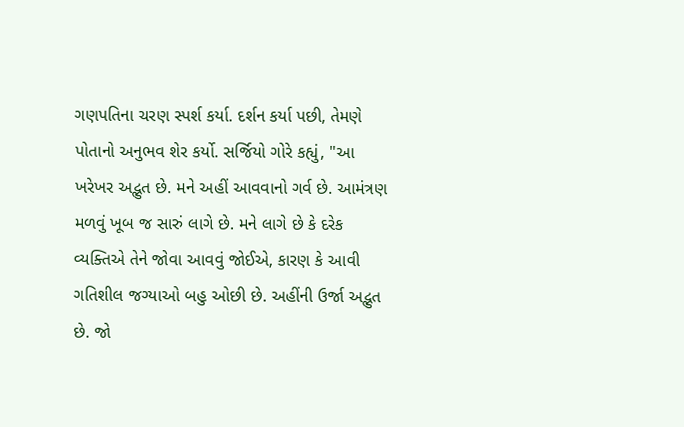ગણપતિના ચરણ સ્પર્શ કર્યા. દર્શન કર્યા પછી, તેમણે પોતાનો અનુભવ શેર કર્યો. સર્જિયો ગોરે કહ્યું, "આ ખરેખર અદ્ભુત છે. મને અહીં આવવાનો ગર્વ છે. આમંત્રણ મળવું ખૂબ જ સારું લાગે છે. મને લાગે છે કે દરેક વ્યક્તિએ તેને જોવા આવવું જોઈએ, કારણ કે આવી ગતિશીલ જગ્યાઓ બહુ ઓછી છે. અહીંની ઉર્જા અદ્ભુત છે. જો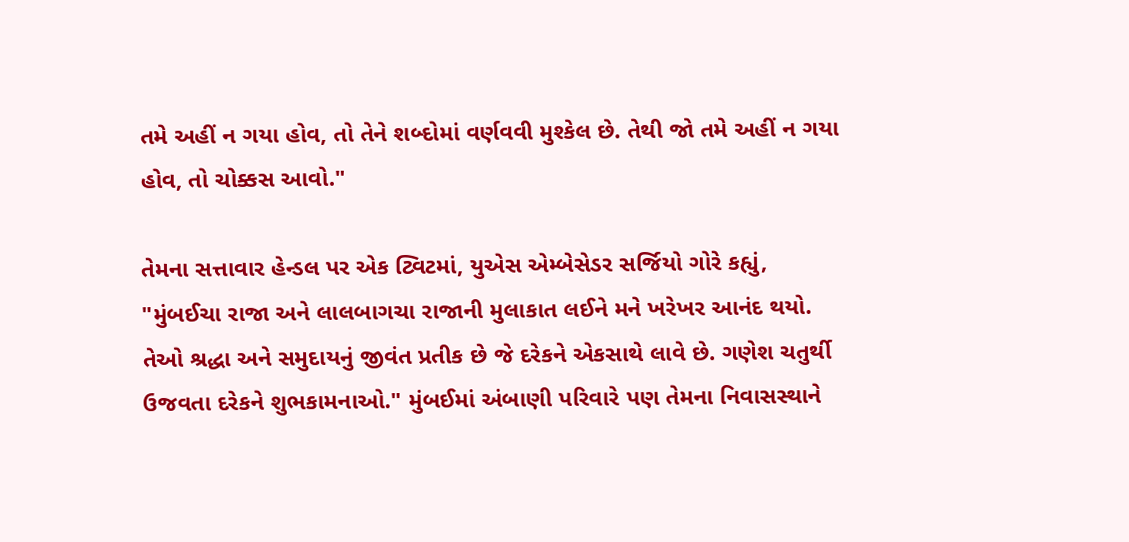તમે અહીં ન ગયા હોવ, તો તેને શબ્દોમાં વર્ણવવી મુશ્કેલ છે. તેથી જો તમે અહીં ન ગયા હોવ, તો ચોક્કસ આવો."

તેમના સત્તાવાર હેન્ડલ પર એક ટ્વિટમાં, યુએસ એમ્બેસેડર સર્જિયો ગોરે કહ્યું, "મુંબઈચા રાજા અને લાલબાગચા રાજાની મુલાકાત લઈને મને ખરેખર આનંદ થયો. તેઓ શ્રદ્ધા અને સમુદાયનું જીવંત પ્રતીક છે જે દરેકને એકસાથે લાવે છે. ગણેશ ચતુર્થી ઉજવતા દરેકને શુભકામનાઓ." મુંબઈમાં અંબાણી પરિવારે પણ તેમના નિવાસસ્થાને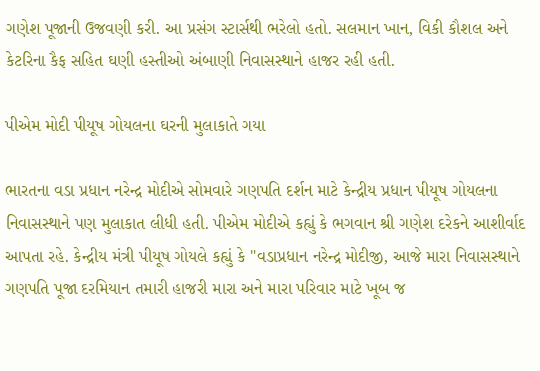ગણેશ પૂજાની ઉજવણી કરી. આ પ્રસંગ સ્ટાર્સથી ભરેલો હતો. સલમાન ખાન, વિકી કૌશલ અને કેટરિના કૈફ સહિત ઘણી હસ્તીઓ અંબાણી નિવાસસ્થાને હાજર રહી હતી.

પીએમ મોદી પીયૂષ ગોયલના ઘરની મુલાકાતે ગયા

ભારતના વડા પ્રધાન નરેન્દ્ર મોદીએ સોમવારે ગણપતિ દર્શન માટે કેન્દ્રીય પ્રધાન પીયૂષ ગોયલના નિવાસસ્થાને પણ મુલાકાત લીધી હતી. પીએમ મોદીએ કહ્યું કે ભગવાન શ્રી ગણેશ દરેકને આશીર્વાદ આપતા રહે. કેન્દ્રીય મંત્રી પીયૂષ ગોયલે કહ્યું કે "વડાપ્રધાન નરેન્દ્ર મોદીજી, આજે મારા નિવાસસ્થાને ગણપતિ પૂજા દરમિયાન તમારી હાજરી મારા અને મારા પરિવાર માટે ખૂબ જ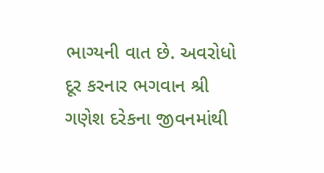ભાગ્યની વાત છે. અવરોધો દૂર કરનાર ભગવાન શ્રી ગણેશ દરેકના જીવનમાંથી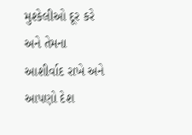મુશ્કેલીઓ દૂર કરે અને તેમના આશીર્વાદ રાખે અને આપણો દેશ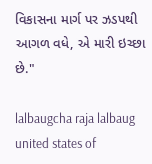વિકાસના માર્ગ પર ઝડપથી આગળ વધે, એ મારી ઇચ્છા છે."

lalbaugcha raja lalbaug united states of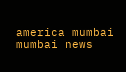america mumbai mumbai news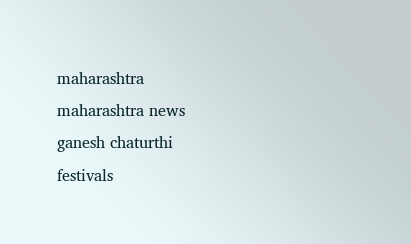maharashtra maharashtra news ganesh chaturthi festivals